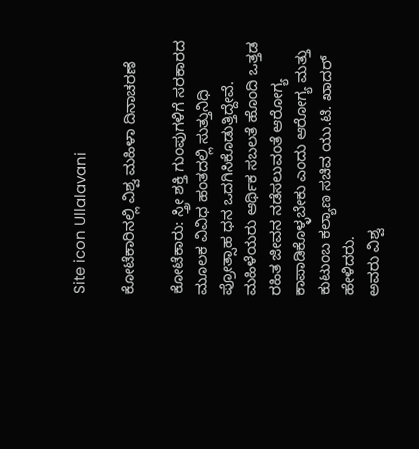Site icon Ullalavani

ಕೋಟೆಕಾರಿನಲ್ಲಿ ವಿಶ್ವ ಮಹಿಳಾ ದಿನಾಚರಣೆ

ಕೋಟೆಕಾರು: ಸ್ತ್ರೀ ಶಕ್ತಿ ಗುಂಪುಗಳಿಗೆ ಸರಕಾರದ ಮೂಲಕ ವಿವಿಧ ಹಂತದಲ್ಲಿ ಸುತ್ತುನಿಧಿ ಪ್ರೋತ್ಸಾಹ ಧನ ಒದಗಿಸಿಕೊಡುತ್ತಿದ್ದೇವೆ. ಮಹಿಳೆಯರು ಆರ್ಥಿಕ ಸಬಲತೆ ಹೊಂದಿ ಒತ್ತಡ ರಹಿತ ಜೀವನ ನಡೆಸಲುವಂತೆ ಆರೋಗ್ಯ ಕಾಪಾಡಿಕೊಳ್ಳಬೇಕು ಎಂದು ಆರೋಗ್ಯ ಮತ್ತು ಕುಟುಂಬ ಕಲ್ಯಾಣ ಸಚಿವ ಯು.ಟಿ. ಖಾದರ್ ಹೇಳಿದರು.
ಅವರು ವಿಶ್ವ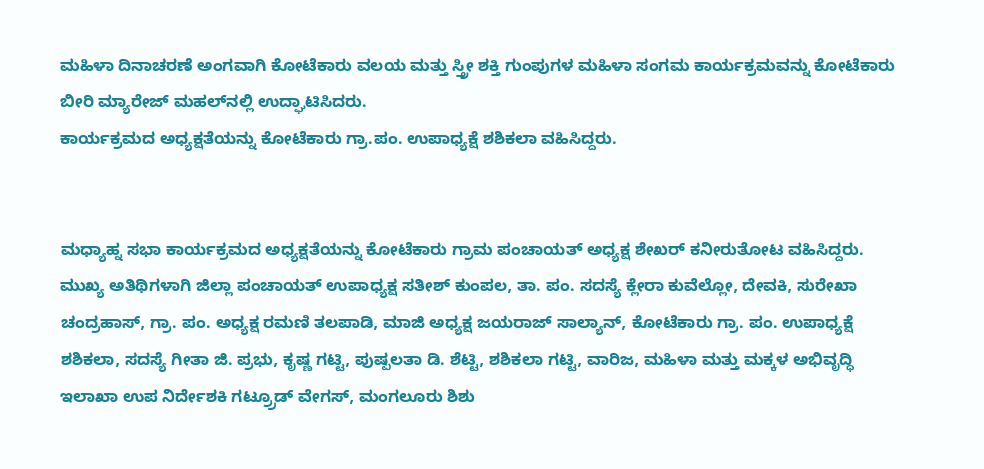ಮಹಿಳಾ ದಿನಾಚರಣೆ ಅಂಗವಾಗಿ ಕೋಟೆಕಾರು ವಲಯ ಮತ್ತು ಸ್ತ್ರೀ ಶಕ್ತಿ ಗುಂಪುಗಳ ಮಹಿಳಾ ಸಂಗಮ ಕಾರ್ಯಕ್ರಮವನ್ನು ಕೋಟೆಕಾರು ಬೀರಿ ಮ್ಯಾರೇಜ್ ಮಹಲ್‍ನಲ್ಲಿ ಉದ್ಘಾಟಿಸಿದರು.
ಕಾರ್ಯಕ್ರಮದ ಅಧ್ಯಕ್ಷತೆಯನ್ನು ಕೋಟೆಕಾರು ಗ್ರಾ.ಪಂ. ಉಪಾಧ್ಯಕ್ಷೆ ಶಶಿಕಲಾ ವಹಿಸಿದ್ದರು.


ಮಧ್ಯಾಹ್ನ ಸಭಾ ಕಾರ್ಯಕ್ರಮದ ಅಧ್ಯಕ್ಷತೆಯನ್ನು ಕೋಟೆಕಾರು ಗ್ರಾಮ ಪಂಚಾಯತ್ ಅಧ್ಯಕ್ಷ ಶೇಖರ್ ಕನೀರುತೋಟ ವಹಿಸಿದ್ದರು.
ಮುಖ್ಯ ಅತಿಥಿಗಳಾಗಿ ಜಿಲ್ಲಾ ಪಂಚಾಯತ್ ಉಪಾಧ್ಯಕ್ಷ ಸತೀಶ್ ಕುಂಪಲ, ತಾ. ಪಂ. ಸದಸ್ಯೆ ಕ್ಲೇರಾ ಕುವೆಲ್ಲೋ, ದೇವಕಿ, ಸುರೇಖಾ ಚಂದ್ರಹಾಸ್, ಗ್ರಾ. ಪಂ. ಅಧ್ಯಕ್ಷ ರಮಣಿ ತಲಪಾಡಿ, ಮಾಜಿ ಅಧ್ಯಕ್ಷ ಜಯರಾಜ್ ಸಾಲ್ಯಾನ್, ಕೋಟೆಕಾರು ಗ್ರಾ. ಪಂ. ಉಪಾಧ್ಯಕ್ಷೆ ಶಶಿಕಲಾ, ಸದಸ್ಯೆ ಗೀತಾ ಜಿ. ಪ್ರಭು, ಕೃಷ್ಣ ಗಟ್ಟಿ, ಪುಷ್ಪಲತಾ ಡಿ. ಶೆಟ್ಟಿ, ಶಶಿಕಲಾ ಗಟ್ಟಿ, ವಾರಿಜ, ಮಹಿಳಾ ಮತ್ತು ಮಕ್ಕಳ ಅಭಿವೃದ್ಧಿ ಇಲಾಖಾ ಉಪ ನಿರ್ದೇಶಕಿ ಗಟ್ರ್ರೂಡ್ ವೇಗಸ್, ಮಂಗಲೂರು ಶಿಶು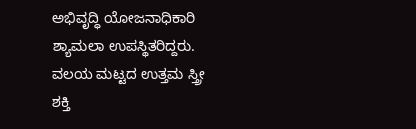ಅಭಿವೃದ್ಧಿ ಯೋಜನಾಧಿಕಾರಿ ಶ್ಯಾಮಲಾ ಉಪಸ್ಥಿತರಿದ್ದರು.
ವಲಯ ಮಟ್ಟದ ಉತ್ತಮ ಸ್ತ್ರೀ ಶಕ್ತಿ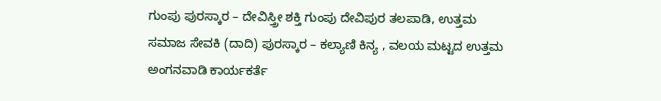ಗುಂಪು ಪುರಸ್ಕಾರ – ದೇವಿಸ್ತ್ರೀ ಶಕ್ತಿ ಗುಂಪು ದೇವಿಪುರ ತಲಪಾಡಿ, ಉತ್ತಮ ಸಮಾಜ ಸೇವಕಿ (ದಾದಿ) ಪುರಸ್ಕಾರ – ಕಲ್ಯಾಣಿ ಕಿನ್ಯ , ವಲಯ ಮಟ್ಟದ ಉತ್ತಮ ಅಂಗನವಾಡಿ ಕಾರ್ಯಕರ್ತೆ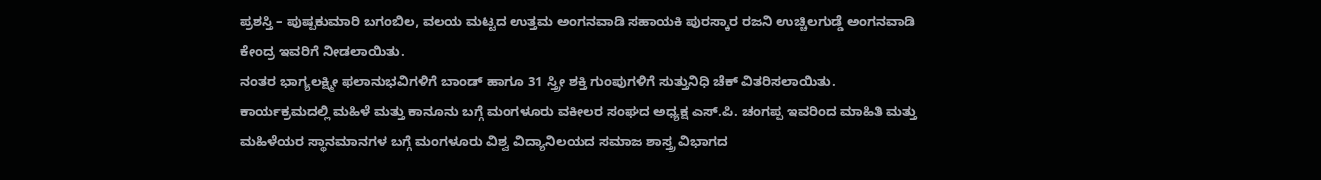ಪ್ರಶಸ್ತಿ – ಪುಷ್ಪಕುಮಾರಿ ಬಗಂಬಿಲ, ವಲಯ ಮಟ್ಟದ ಉತ್ತಮ ಅಂಗನವಾಡಿ ಸಹಾಯಕಿ ಪುರಸ್ಕಾರ ರಜನಿ ಉಚ್ಚಿಲಗುಡ್ಡೆ ಅಂಗನವಾಡಿ ಕೇಂದ್ರ ಇವರಿಗೆ ನೀಡಲಾಯಿತು.
ನಂತರ ಭಾಗ್ಯಲಕ್ಷ್ಮೀ ಫಲಾನುಭವಿಗಳಿಗೆ ಬಾಂಡ್ ಹಾಗೂ 31 ಸ್ತ್ರೀ ಶಕ್ತಿ ಗುಂಪುಗಳಿಗೆ ಸುತ್ತುನಿಧಿ ಚೆಕ್ ವಿತರಿಸಲಾಯಿತು.
ಕಾರ್ಯಕ್ರಮದಲ್ಲಿ ಮಹಿಳೆ ಮತ್ತು ಕಾನೂನು ಬಗ್ಗೆ ಮಂಗಳೂರು ವಕೀಲರ ಸಂಘದ ಅಧ್ಯಕ್ಷ ಎಸ್.ಪಿ. ಚಂಗಪ್ಪ ಇವರಿಂದ ಮಾಹಿತಿ ಮತ್ತು ಮಹಿಳೆಯರ ಸ್ಥಾನಮಾನಗಳ ಬಗ್ಗೆ ಮಂಗಳೂರು ವಿಶ್ವ ವಿದ್ಯಾನಿಲಯದ ಸಮಾಜ ಶಾಸ್ತ್ರ ವಿಭಾಗದ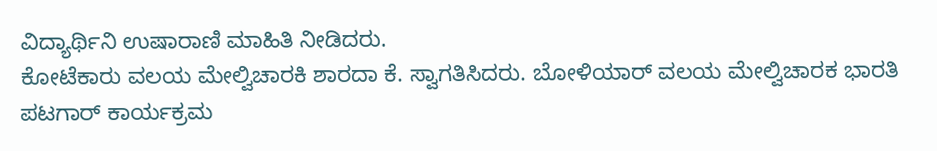ವಿದ್ಯಾರ್ಥಿನಿ ಉಷಾರಾಣಿ ಮಾಹಿತಿ ನೀಡಿದರು.
ಕೋಟೆಕಾರು ವಲಯ ಮೇಲ್ವಿಚಾರಕಿ ಶಾರದಾ ಕೆ. ಸ್ವಾಗತಿಸಿದರು. ಬೋಳಿಯಾರ್ ವಲಯ ಮೇಲ್ವಿಚಾರಕ ಭಾರತಿ ಪಟಗಾರ್ ಕಾರ್ಯಕ್ರಮ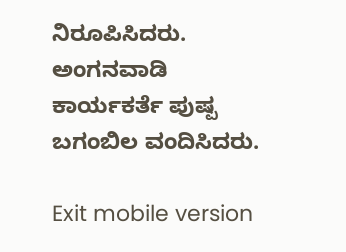ನಿರೂಪಿಸಿದರು. ಅಂಗನವಾಡಿ ಕಾರ್ಯಕರ್ತೆ ಪುಷ್ಪ ಬಗಂಬಿಲ ವಂದಿಸಿದರು.

Exit mobile version